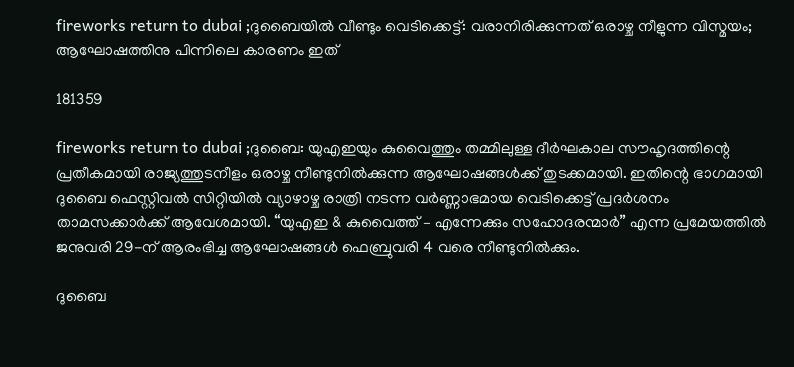fireworks return to dubai ;ദുബൈയിൽ വീണ്ടും വെടിക്കെട്ട്: വരാനിരിക്കുന്നത് ഒരാഴ്ച നീളുന്ന വിസ്മയം; ആഘോഷത്തിനു പിന്നിലെ കാരണം ഇത്

181359

fireworks return to dubai ;ദുബൈ: യുഎഇയും കുവൈത്തും തമ്മിലുള്ള ദീർഘകാല സൗഹൃദത്തിന്റെ പ്രതീകമായി രാജ്യത്തുടനീളം ഒരാഴ്ച നീണ്ടുനിൽക്കുന്ന ആഘോഷങ്ങൾക്ക് തുടക്കമായി. ഇതിന്റെ ഭാഗമായി ദുബൈ ഫെസ്റ്റിവൽ സിറ്റിയിൽ വ്യാഴാഴ്ച രാത്രി നടന്ന വർണ്ണാഭമായ വെടിക്കെട്ട് പ്രദർശനം താമസക്കാർക്ക് ആവേശമായി. “യുഎഇ & കുവൈത്ത് – എന്നേക്കും സഹോദരന്മാർ” എന്ന പ്രമേയത്തിൽ ജനുവരി 29-ന് ആരംഭിച്ച ആഘോഷങ്ങൾ ഫെബ്രുവരി 4 വരെ നീണ്ടുനിൽക്കും.

ദുബൈ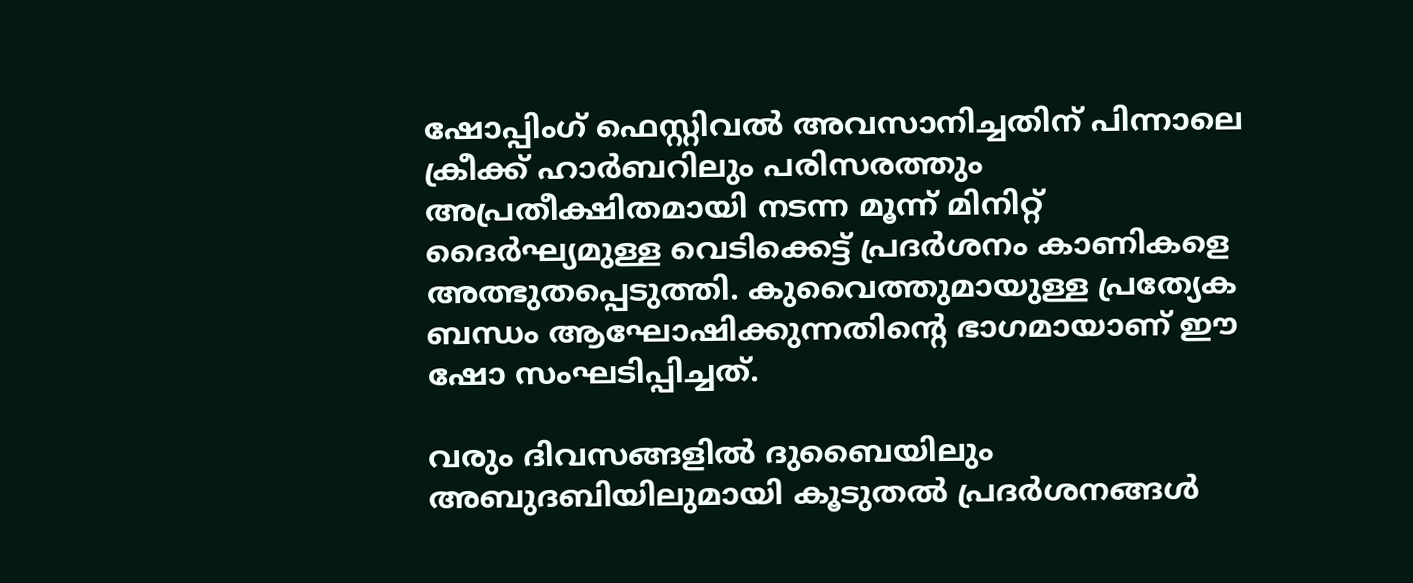ഷോപ്പിംഗ് ഫെസ്റ്റിവൽ അവസാനിച്ചതിന് പിന്നാലെ ക്രീക്ക് ഹാർബറിലും പരിസരത്തും അപ്രതീക്ഷിതമായി നടന്ന മൂന്ന് മിനിറ്റ് ദൈർഘ്യമുള്ള വെടിക്കെട്ട് പ്രദർശനം കാണികളെ അത്ഭുതപ്പെടുത്തി. കുവൈത്തുമായുള്ള പ്രത്യേക ബന്ധം ആഘോഷിക്കുന്നതിന്റെ ഭാഗമായാണ് ഈ ഷോ സംഘടിപ്പിച്ചത്.

വരും ദിവസങ്ങളിൽ ദുബൈയിലും അബുദബിയിലുമായി കൂടുതൽ പ്രദർശനങ്ങൾ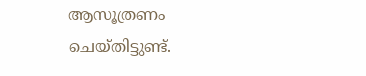ആസൂത്രണം ചെയ്തിട്ടുണ്ട്.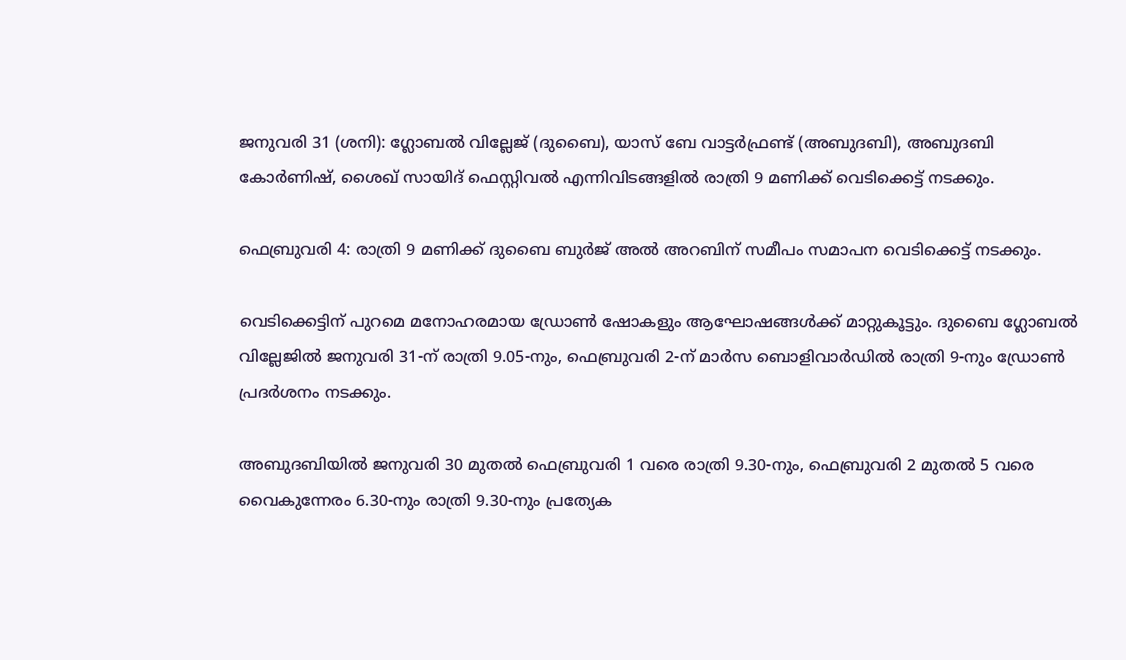ജനുവരി 31 (ശനി): ഗ്ലോബൽ വില്ലേജ് (ദുബൈ), യാസ് ബേ വാട്ടർഫ്രണ്ട് (അബുദബി), അബുദബി കോർണിഷ്, ശൈഖ് സായിദ് ഫെസ്റ്റിവൽ എന്നിവിടങ്ങളിൽ രാത്രി 9 മണിക്ക് വെടിക്കെട്ട് നടക്കും.

ഫെബ്രുവരി 4: രാത്രി 9 മണിക്ക് ദുബൈ ബുർജ് അൽ അറബിന് സമീപം സമാപന വെടിക്കെട്ട് നടക്കും.

വെടിക്കെട്ടിന് പുറമെ മനോഹരമായ ഡ്രോൺ ഷോകളും ആഘോഷങ്ങൾക്ക് മാറ്റുകൂട്ടും. ദുബൈ ഗ്ലോബൽ വില്ലേജിൽ ജനുവരി 31-ന് രാത്രി 9.05-നും, ഫെബ്രുവരി 2-ന് മാർസ ബൊളിവാർഡിൽ രാത്രി 9-നും ഡ്രോൺ പ്രദർശനം നടക്കും.

അബുദബിയിൽ ജനുവരി 30 മുതൽ ഫെബ്രുവരി 1 വരെ രാത്രി 9.30-നും, ഫെബ്രുവരി 2 മുതൽ 5 വരെ വൈകുന്നേരം 6.30-നും രാത്രി 9.30-നും പ്രത്യേക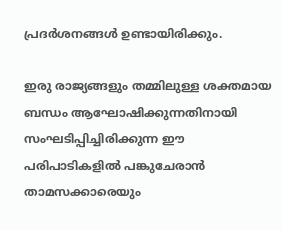പ്രദർശനങ്ങൾ ഉണ്ടായിരിക്കും.

ഇരു രാജ്യങ്ങളും തമ്മിലുള്ള ശക്തമായ ബന്ധം ആഘോഷിക്കുന്നതിനായി സംഘടിപ്പിച്ചിരിക്കുന്ന ഈ പരിപാടികളിൽ പങ്കുചേരാൻ താമസക്കാരെയും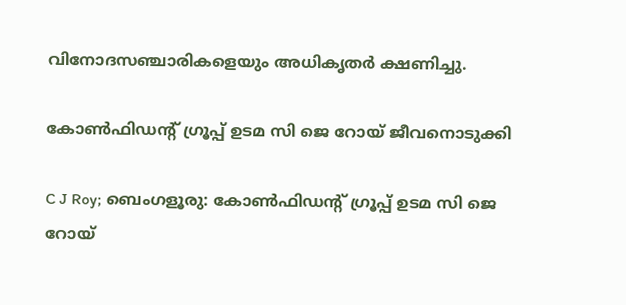വിനോദസഞ്ചാരികളെയും അധികൃതർ ക്ഷണിച്ചു.

കോണ്‍ഫിഡന്റ് ഗ്രൂപ്പ് ഉടമ സി ജെ റോയ് ജീവനൊടുക്കി

C J Roy; ബെംഗളൂരു: കോണ്‍ഫിഡന്റ് ഗ്രൂപ്പ് ഉടമ സി ജെ റോയ്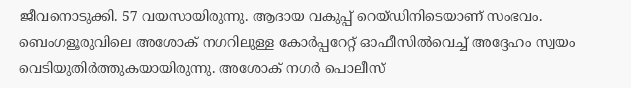ജീവനൊടുക്കി. 57 വയസായിരുന്നു. ആദായ വകുപ്പ് റെയ്ഡിനിടെയാണ് സംഭവം. ബെംഗളൂരുവിലെ അശോക് നഗറിലുള്ള കോര്‍പ്പറേറ്റ് ഓഫീസില്‍വെച്ച് അദ്ദേഹം സ്വയം വെടിയുതിര്‍ത്തുകയായിരുന്നു. അശോക് നഗര്‍ പൊലീസ്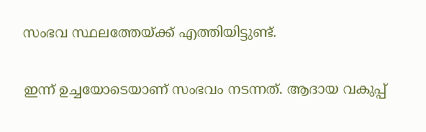സംഭവ സ്ഥലത്തേയ്ക്ക് എത്തിയിട്ടുണ്ട്.

ഇന്ന് ഉച്ചയോടെയാണ് സംഭവം നടന്നത്. ആദായ വകുപ്പ്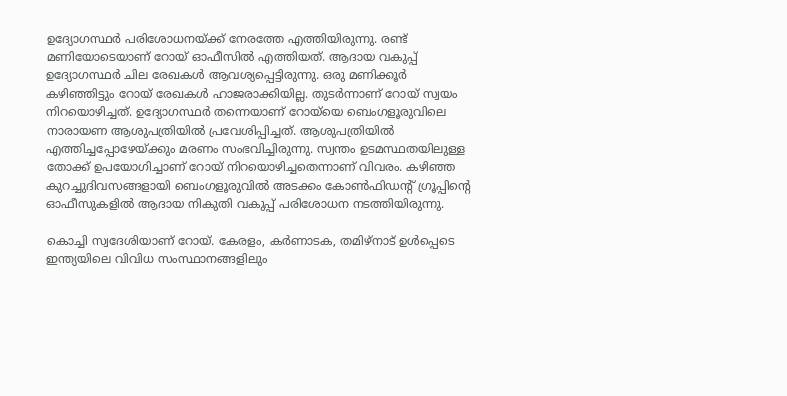ഉദ്യോഗസ്ഥര്‍ പരിശോധനയ്ക്ക് നേരത്തേ എത്തിയിരുന്നു. രണ്ട് മണിയോടെയാണ് റോയ് ഓഫീസില്‍ എത്തിയത്. ആദായ വകുപ്പ് ഉദ്യോഗസ്ഥര്‍ ചില രേഖകള്‍ ആവശ്യപ്പെട്ടിരുന്നു. ഒരു മണിക്കൂര്‍ കഴിഞ്ഞിട്ടും റോയ് രേഖകള്‍ ഹാജരാക്കിയില്ല. തുടര്‍ന്നാണ് റോയ് സ്വയം നിറയൊഴിച്ചത്. ഉദ്യോഗസ്ഥര്‍ തന്നെയാണ് റോയ്‌യെ ബെംഗളൂരുവിലെ നാരായണ ആശുപത്രിയില്‍ പ്രവേശിപ്പിച്ചത്. ആശുപത്രിയില്‍ എത്തിച്ചപ്പോഴേയ്ക്കും മരണം സംഭവിച്ചിരുന്നു. സ്വന്തം ഉടമസ്ഥതയിലുള്ള തോക്ക് ഉപയോഗിച്ചാണ് റോയ് നിറയൊഴിച്ചതെന്നാണ് വിവരം. കഴിഞ്ഞ കുറച്ചുദിവസങ്ങളായി ബെംഗളൂരുവില്‍ അടക്കം കോണ്‍ഫിഡന്റ് ഗ്രൂപ്പിന്റെ ഓഫീസുകളില്‍ ആദായ നികുതി വകുപ്പ് പരിശോധന നടത്തിയിരുന്നു.

കൊച്ചി സ്വദേശിയാണ് റോയ്. കേരളം, കര്‍ണാടക, തമിഴ്‌നാട് ഉള്‍പ്പെടെ ഇന്ത്യയിലെ വിവിധ സംസ്ഥാനങ്ങളിലും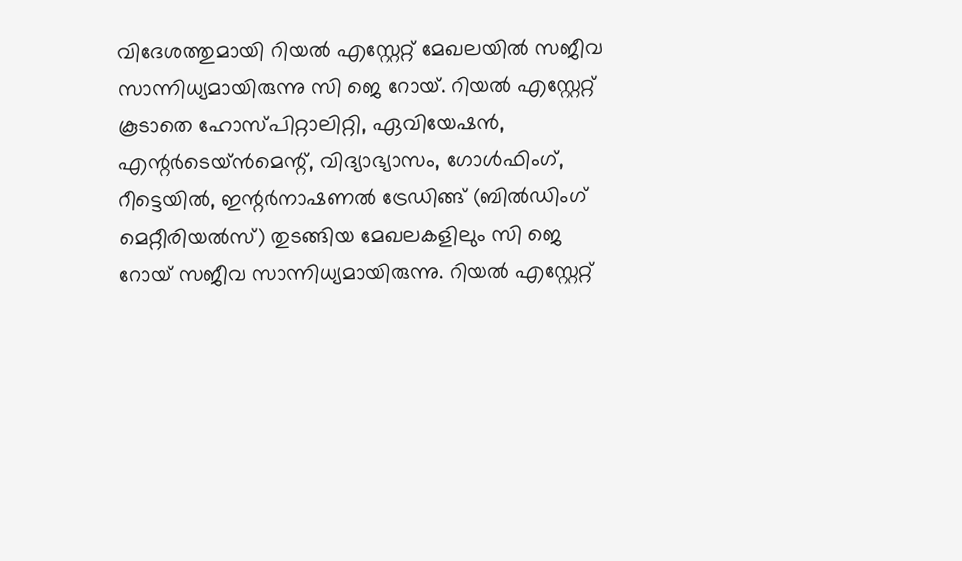വിദേശത്തുമായി റിയല്‍ എസ്റ്റേറ്റ് മേഖലയില്‍ സജീവ സാന്നിധ്യമായിരുന്നു സി ജെ റോയ്. റിയല്‍ എസ്റ്റേറ്റ് കൂടാതെ ഹോസ്പിറ്റാലിറ്റി, ഏവിയേഷന്‍, എന്റര്‍ടെയ്ന്‍മെന്റ്, വിദ്യാഭ്യാസം, ഗോള്‍ഫിംഗ്, റീട്ടെയില്‍, ഇന്റര്‍നാഷണല്‍ ട്രേഡിങ്ങ് (ബില്‍ഡിംഗ് മെറ്റീരിയല്‍സ്) തുടങ്ങിയ മേഖലകളിലും സി ജെ റോയ് സജീവ സാന്നിധ്യമായിരുന്നു. റിയല്‍ എസ്റ്റേറ്റ്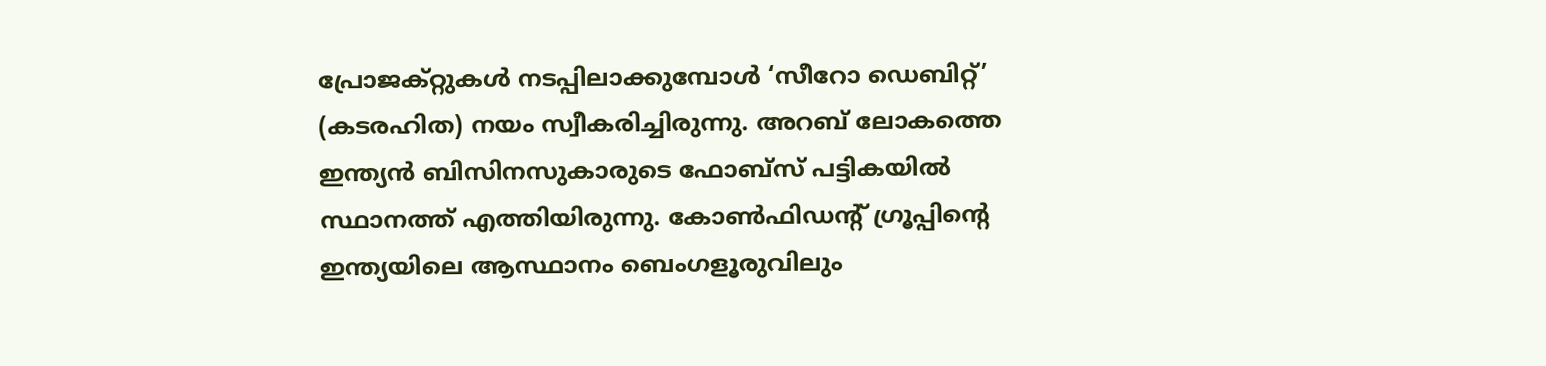പ്രോജക്റ്റുകള്‍ നടപ്പിലാക്കുമ്പോള്‍ ‘സീറോ ഡെബിറ്റ്’ (കടരഹിത) നയം സ്വീകരിച്ചിരുന്നു. അറബ് ലോകത്തെ ഇന്ത്യന്‍ ബിസിനസുകാരുടെ ഫോബ്‌സ് പട്ടികയില്‍ സ്ഥാനത്ത് എത്തിയിരുന്നു. കോണ്‍ഫിഡന്റ് ഗ്രൂപ്പിന്റെ ഇന്ത്യയിലെ ആസ്ഥാനം ബെംഗളൂരുവിലും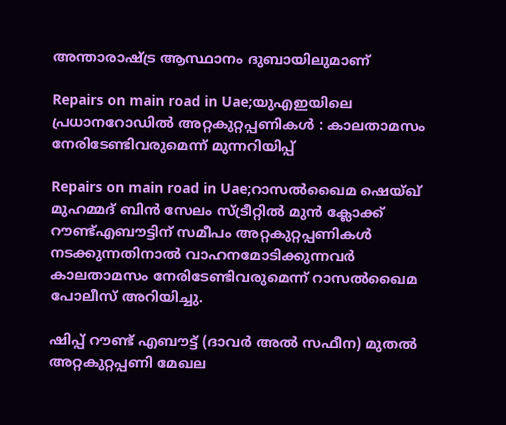അന്താരാഷ്ട്ര ആസ്ഥാനം ദുബായിലുമാണ്

Repairs on main road in Uae;യുഎഇയിലെ പ്രധാനറോഡിൽ അറ്റകുറ്റപ്പണികൾ : കാലതാമസം നേരിടേണ്ടിവരുമെന്ന് മുന്നറിയിപ്പ്

Repairs on main road in Uae;റാസൽഖൈമ ഷെയ്ഖ് മുഹമ്മദ് ബിൻ സേലം സ്ട്രീറ്റിൽ മുൻ ക്ലോക്ക് റൗണ്ട്എബൗട്ടിന് സമീപം അറ്റകുറ്റപ്പണികൾ നടക്കുന്നതിനാൽ വാഹനമോടിക്കുന്നവർ കാലതാമസം നേരിടേണ്ടിവരുമെന്ന് റാസൽഖൈമ പോലീസ് അറിയിച്ചു.

ഷിപ്പ് റൗണ്ട് എബൗട്ട് (ദാവർ അൽ സഫീന) മുതൽ അറ്റകുറ്റപ്പണി മേഖല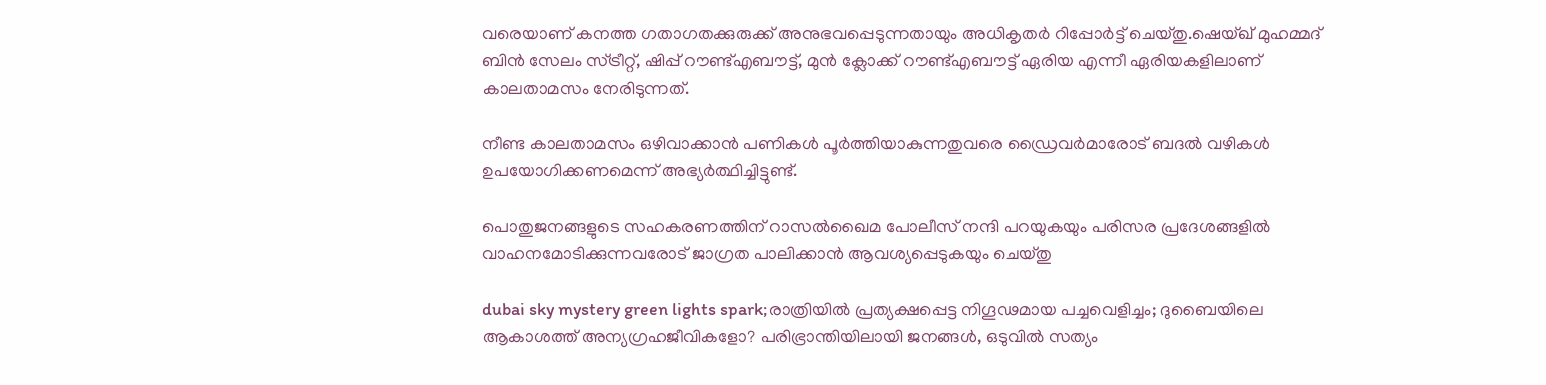വരെയാണ് കനത്ത ഗതാഗതക്കുരുക്ക് അനുഭവപ്പെടുന്നതായും അധികൃതർ റിപ്പോർട്ട് ചെയ്തു.ഷെയ്ഖ് മുഹമ്മദ് ബിൻ സേലം സ്ട്രീറ്റ്, ഷിപ്പ് റൗണ്ട്എബൗട്ട്, മുൻ ക്ലോക്ക് റൗണ്ട്എബൗട്ട് ഏരിയ എന്നീ ഏരിയകളിലാണ് കാലതാമസം നേരിടുന്നത്.

നീണ്ട കാലതാമസം ഒഴിവാക്കാൻ പണികൾ പൂർത്തിയാകുന്നതുവരെ ഡ്രൈവർമാരോട് ബദൽ വഴികൾ ഉപയോഗിക്കണമെന്ന് അഭ്യർത്ഥിച്ചിട്ടുണ്ട്.

പൊതുജനങ്ങളുടെ സഹകരണത്തിന് റാസൽഖൈമ പോലീസ് നന്ദി പറയുകയും പരിസര പ്രദേശങ്ങളിൽ വാഹനമോടിക്കുന്നവരോട് ജാഗ്രത പാലിക്കാൻ ആവശ്യപ്പെടുകയും ചെയ്തു

dubai sky mystery green lights spark;രാത്രിയിൽ പ്രത്യക്ഷപ്പെട്ട നിഗൂഢമായ പച്ചവെളിച്ചം; ദുബൈയിലെ ആകാശത്ത് അന്യഗ്രഹജീവികളോ? പരിഭ്രാന്തിയിലായി ജനങ്ങൾ, ഒടുവിൽ സത്യം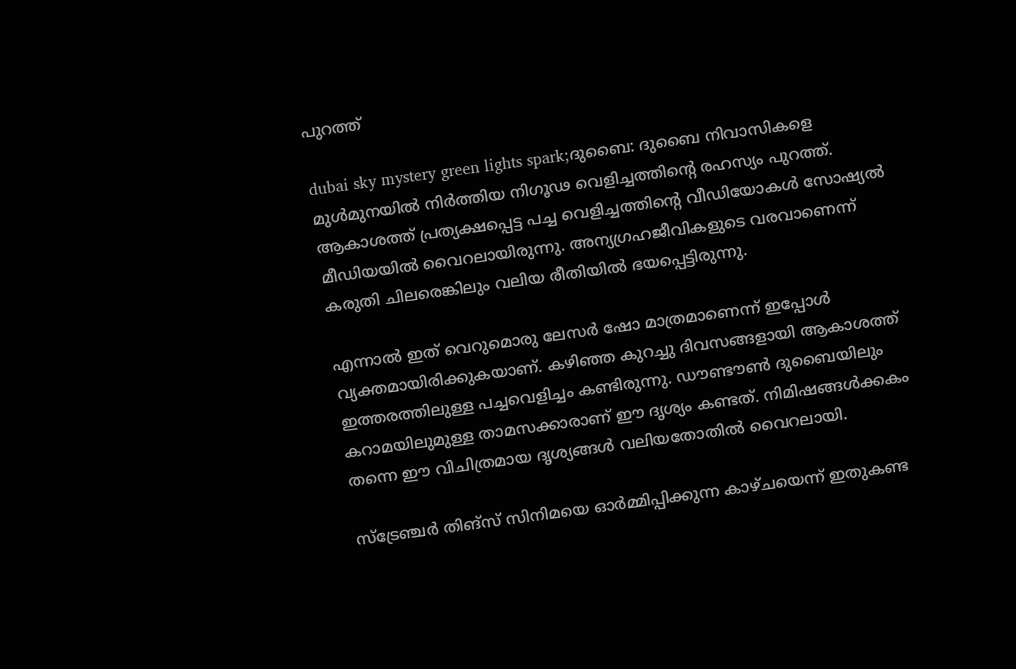പുറത്ത്

dubai sky mystery green lights spark;ദുബൈ: ദുബൈ നിവാസികളെ മുൾമുനയിൽ നിർത്തിയ നിഗൂഢ വെളിച്ചത്തിന്റെ രഹസ്യം പുറത്ത്. ആകാശത്ത് പ്രത്യക്ഷപ്പെട്ട പച്ച വെളിച്ചത്തിന്റെ വീഡിയോകൾ സോഷ്യൽ മീഡിയയിൽ വൈറലായിരുന്നു. അന്യഗ്രഹജീവികളുടെ വരവാണെന്ന് കരുതി ചിലരെങ്കിലും വലിയ രീതിയിൽ ഭയപ്പെട്ടിരുന്നു.

എന്നാൽ ഇത് വെറുമൊരു ലേസർ ഷോ മാത്രമാണെന്ന് ഇപ്പോൾ വ്യക്തമായിരിക്കുകയാണ്. കഴിഞ്ഞ കുറച്ചു ദിവസങ്ങളായി ആകാശത്ത് ഇത്തരത്തിലുള്ള പച്ചവെളിച്ചം കണ്ടിരുന്നു. ഡൗണ്ടൗൺ ദുബൈയിലും കറാമയിലുമുള്ള താമസക്കാരാണ് ഈ ദൃശ്യം കണ്ടത്. നിമിഷങ്ങൾക്കകം തന്നെ ഈ വിചിത്രമായ ദൃശ്യങ്ങൾ വലിയതോതിൽ വൈറലായി.

സ്‌ട്രേഞ്ചർ തിങ്‌സ് സിനിമയെ ഓർമ്മിപ്പിക്കുന്ന കാഴ്ചയെന്ന് ഇതുകണ്ട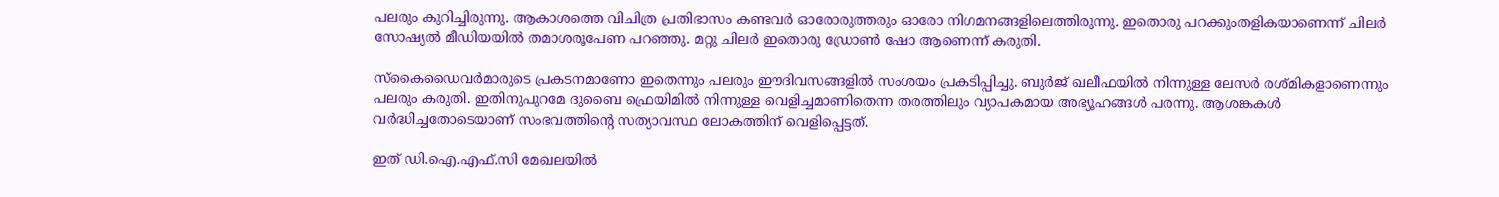പലരും കുറിച്ചിരുന്നു. ആകാശത്തെ വിചിത്ര പ്രതിഭാസം കണ്ടവർ ഓരോരുത്തരും ഓരോ നിഗമനങ്ങളിലെത്തിരുന്നു. ഇതൊരു പറക്കുംതളികയാണെന്ന് ചിലർ സോഷ്യൽ മീഡിയയിൽ തമാശരൂപേണ പറഞ്ഞു. മറ്റു ചിലർ ഇതൊരു ഡ്രോൺ ഷോ ആണെന്ന് കരുതി.

സ്കൈഡൈവർമാരുടെ പ്രകടനമാണോ ഇതെന്നും പലരും ഈദിവസങ്ങളിൽ സംശയം പ്രകടിപ്പിച്ചു. ബുർജ് ഖലീഫയിൽ നിന്നുള്ള ലേസർ രശ്മികളാണെന്നും പലരും കരുതി. ഇതിനുപുറമേ ദുബൈ ഫ്രെയിമിൽ നിന്നുള്ള വെളിച്ചമാണിതെന്ന തരത്തിലും വ്യാപകമായ അഭ്യൂഹങ്ങൾ പരന്നു. ആശങ്കകൾ വർദ്ധിച്ചതോടെയാണ് സംഭവത്തിന്റെ സത്യാവസ്ഥ ലോകത്തിന് വെളിപ്പെട്ടത്.

ഇത് ഡി.ഐ.എഫ്.സി മേഖലയിൽ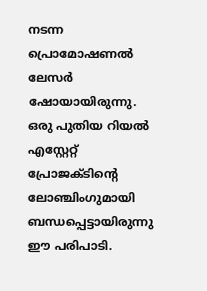നടന്ന പ്രൊമോഷണൽ ലേസർ ഷോയായിരുന്നു. ഒരു പുതിയ റിയൽ എസ്റ്റേറ്റ് പ്രോജക്ടിന്റെ ലോഞ്ചിംഗുമായി ബന്ധപ്പെട്ടായിരുന്നു ഈ പരിപാടി.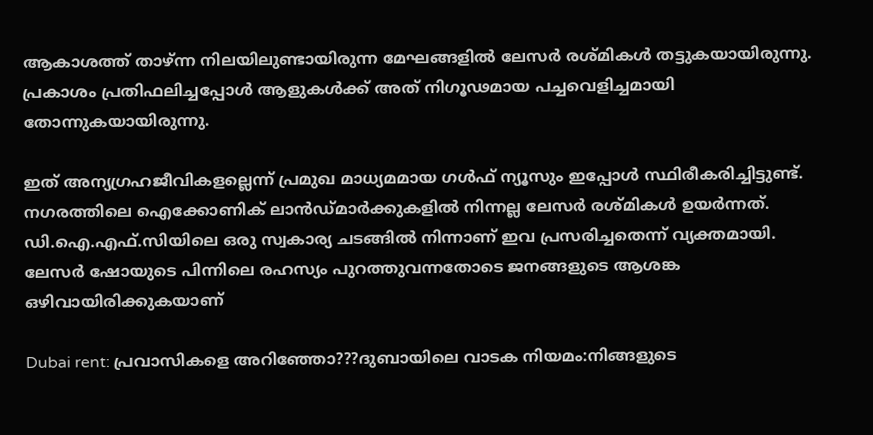ആകാശത്ത് താഴ്ന്ന നിലയിലുണ്ടായിരുന്ന മേഘങ്ങളിൽ ലേസർ രശ്മികൾ തട്ടുകയായിരുന്നു. പ്രകാശം പ്രതിഫലിച്ചപ്പോൾ ആളുകൾക്ക് അത് നിഗൂഢമായ പച്ചവെളിച്ചമായി തോന്നുകയായിരുന്നു.

ഇത് അന്യഗ്രഹജീവികളല്ലെന്ന് പ്രമുഖ മാധ്യമമായ ഗൾഫ് ന്യൂസും ഇപ്പോൾ സ്ഥിരീകരിച്ചിട്ടുണ്ട്. നഗരത്തിലെ ഐക്കോണിക് ലാൻഡ്‌മാർക്കുകളിൽ നിന്നല്ല ലേസർ രശ്മികൾ ഉയർന്നത്. ഡി.ഐ.എഫ്.സിയിലെ ഒരു സ്വകാര്യ ചടങ്ങിൽ നിന്നാണ് ഇവ പ്രസരിച്ചതെന്ന് വ്യക്തമായി. ലേസർ ഷോയുടെ പിന്നിലെ രഹസ്യം പുറത്തുവന്നതോടെ ജനങ്ങളുടെ ആശങ്ക ഒഴിവായിരിക്കുകയാണ്

Dubai rent: പ്രവാസികളെ അറിഞ്ഞോ???ദുബായിലെ വാടക നിയമം:നിങ്ങളുടെ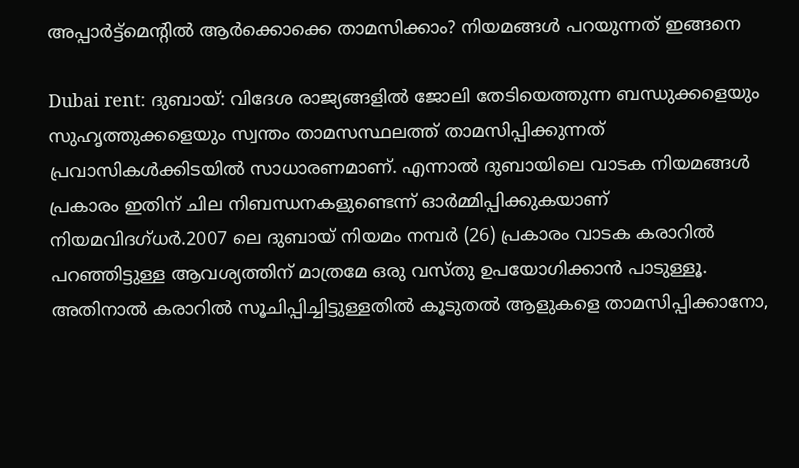അപ്പാർട്ട്‌മെന്റിൽ ആർക്കൊക്കെ താമസിക്കാം? നിയമങ്ങൾ പറയുന്നത് ഇങ്ങനെ

Dubai rent: ദുബായ്: വിദേശ രാജ്യങ്ങളിൽ ജോലി തേടിയെത്തുന്ന ബന്ധുക്കളെയും സുഹൃത്തുക്കളെയും സ്വന്തം താമസസ്ഥലത്ത് താമസിപ്പിക്കുന്നത് പ്രവാസികൾക്കിടയിൽ സാധാരണമാണ്. എന്നാൽ ദുബായിലെ വാടക നിയമങ്ങൾ പ്രകാരം ഇതിന് ചില നിബന്ധനകളുണ്ടെന്ന് ഓർമ്മിപ്പിക്കുകയാണ് നിയമവിദഗ്ധർ.2007 ലെ ദുബായ് നിയമം നമ്പർ (26) പ്രകാരം വാടക കരാറിൽ പറഞ്ഞിട്ടുള്ള ആവശ്യത്തിന് മാത്രമേ ഒരു വസ്തു ഉപയോഗിക്കാൻ പാടുള്ളൂ. അതിനാൽ കരാറിൽ സൂചിപ്പിച്ചിട്ടുള്ളതിൽ കൂടുതൽ ആളുകളെ താമസിപ്പിക്കാനോ,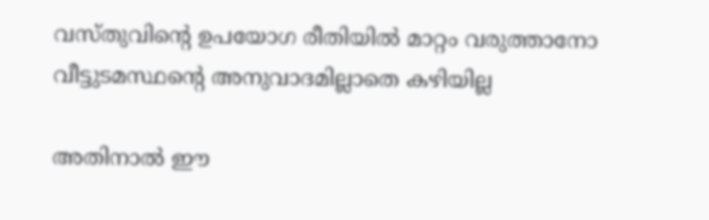വസ്തുവിന്റെ ഉപയോഗ രീതിയിൽ മാറ്റം വരുത്താനോ വീട്ടുടമസ്ഥന്റെ അനുവാദമില്ലാതെ കഴിയില്ല

അതിനാൽ ഈ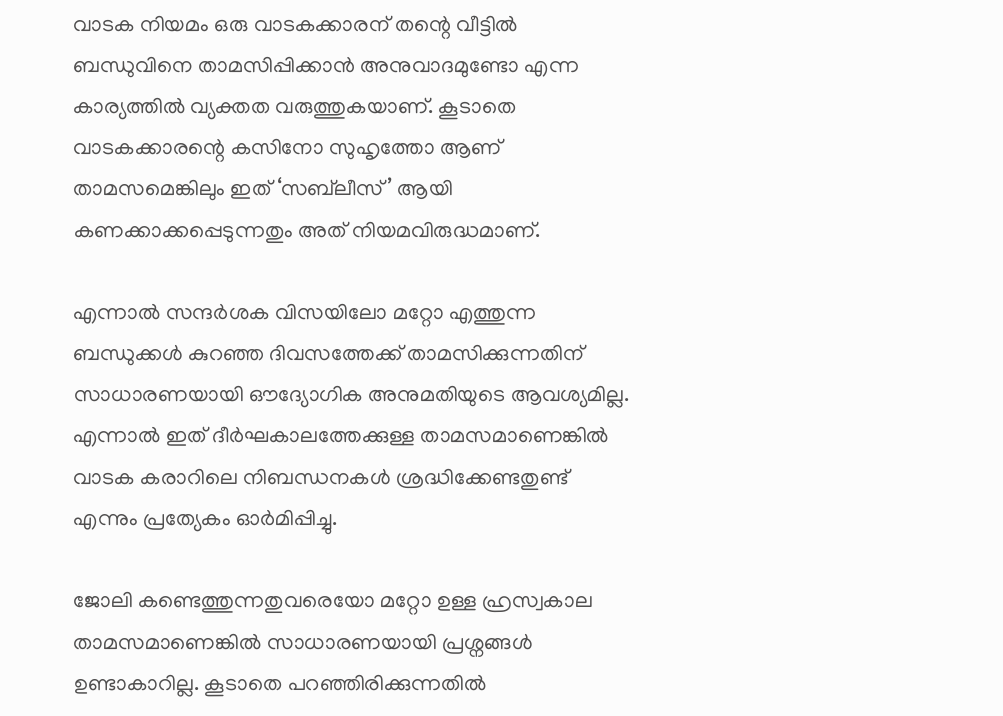വാടക നിയമം ഒരു വാടകക്കാരന് തന്റെ വീട്ടിൽ ബന്ധുവിനെ താമസിപ്പിക്കാൻ അനുവാദമുണ്ടോ എന്ന കാര്യത്തിൽ വ്യക്തത വരുത്തുകയാണ്. കൂടാതെ വാടകക്കാരന്റെ കസിനോ സുഹൃത്തോ ആണ് താമസമെങ്കിലും ഇത് ‘സബ്‌ലീസ്’ ആയി കണക്കാക്കപ്പെടുന്നതും അത് നിയമവിരുദ്ധമാണ്.

എന്നാൽ സന്ദർശക വിസയിലോ മറ്റോ എത്തുന്ന ബന്ധുക്കൾ കുറഞ്ഞ ദിവസത്തേക്ക് താമസിക്കുന്നതിന് സാധാരണയായി ഔദ്യോഗിക അനുമതിയുടെ ആവശ്യമില്ല. എന്നാൽ ഇത് ദീർഘകാലത്തേക്കുള്ള താമസമാണെങ്കിൽ വാടക കരാറിലെ നിബന്ധനകൾ ശ്രദ്ധിക്കേണ്ടതുണ്ട് എന്നും പ്രത്യേകം ഓർമിപ്പിച്ചു.

ജോലി കണ്ടെത്തുന്നതുവരെയോ മറ്റോ ഉള്ള ഹ്രസ്വകാല താമസമാണെങ്കിൽ സാധാരണയായി പ്രശ്നങ്ങൾ ഉണ്ടാകാറില്ല. കൂടാതെ പറഞ്ഞിരിക്കുന്നതിൽ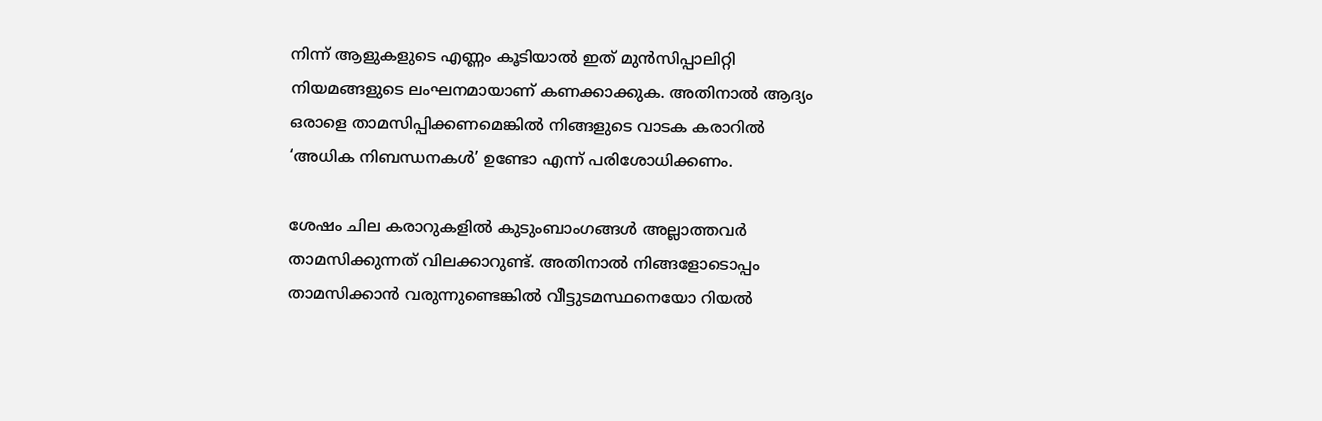നിന്ന് ആളുകളുടെ എണ്ണം കൂടിയാൽ ഇത് മുൻസിപ്പാലിറ്റി നിയമങ്ങളുടെ ലംഘനമായാണ് കണക്കാക്കുക. അതിനാൽ ആദ്യം ഒരാളെ താമസിപ്പിക്കണമെങ്കിൽ നിങ്ങളുടെ വാടക കരാറിൽ ‘അധിക നിബന്ധനകൾ’ ഉണ്ടോ എന്ന് പരിശോധിക്കണം.

ശേഷം ചില കരാറുകളിൽ കുടുംബാംഗങ്ങൾ അല്ലാത്തവർ താമസിക്കുന്നത് വിലക്കാറുണ്ട്. അതിനാൽ നിങ്ങളോടൊപ്പം താമസിക്കാൻ വരുന്നുണ്ടെങ്കിൽ വീട്ടുടമസ്ഥനെയോ റിയൽ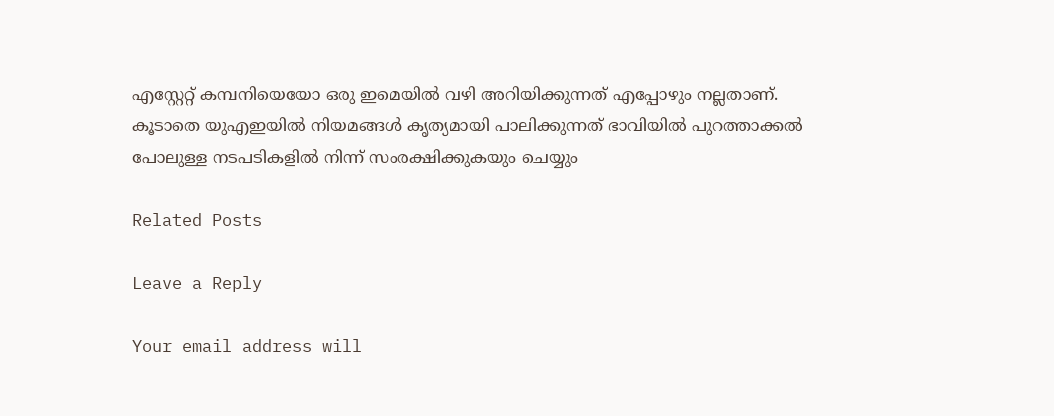എസ്റ്റേറ്റ് കമ്പനിയെയോ ഒരു ഇമെയിൽ വഴി അറിയിക്കുന്നത് എപ്പോഴും നല്ലതാണ്. കൂടാതെ യുഎഇയിൽ നിയമങ്ങൾ കൃത്യമായി പാലിക്കുന്നത് ഭാവിയിൽ പുറത്താക്കൽ പോലുള്ള നടപടികളിൽ നിന്ന് സംരക്ഷിക്കുകയും ചെയ്യും

Related Posts

Leave a Reply

Your email address will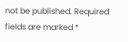not be published. Required fields are marked *